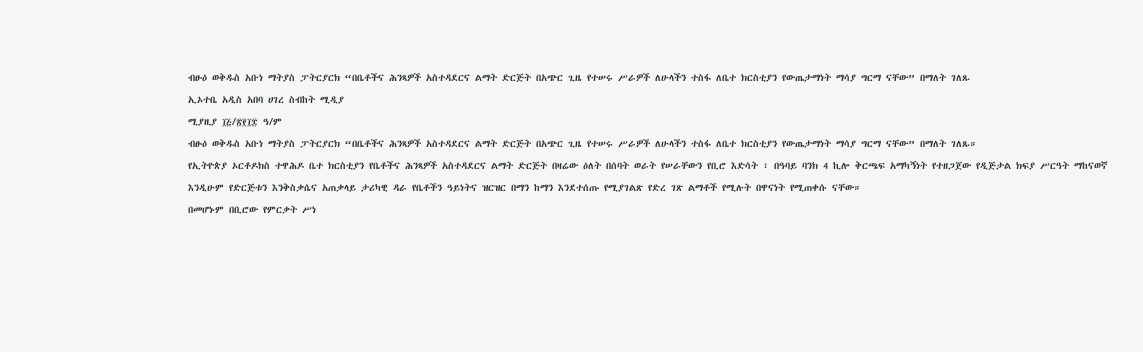ብፁዕ ወቅዱስ አቡነ ማትያስ ፓትርያርክ “በቤቶችና ሕንጻዎች አስተዳደርና ልማት ድርጅት በአጭር ጊዜ የተሠሩ ሥራዎች ለሁላችን ተስፋ ለቤተ ክርስቲያን የውጤታማነት ማሳያ ግርማ ናቸው” በማለት ገለጹ
ኢኦተቤ አዲስ አበባ ሀገረ ስብከት ሚዲያ
ሚያዚያ ፲፭/፳፻፲፰ ዓ/ም
ብፁዕ ወቅዱስ አቡነ ማትያስ ፓትርያርክ “በቤቶችና ሕንጻዎች አስተዳደርና ልማት ድርጅት በአጭር ጊዜ የተሠሩ ሥራዎች ለሁላችን ተስፋ ለቤተ ክርስቲያን የውጤታማነት ማሳያ ግርማ ናቸው” በማለት ገለጹ።
የኢትዮጵያ ኦርቶዶክስ ተዋሕዶ ቤተ ክርስቲያን የቤቶችና ሕንጻዎች አስተዳደርና ልማት ድርጅት በዛሬው ዕለት በሰባት ወራት የሠራቸውን የቢሮ እድሳት ፣ በዓባይ ባንክ 4 ኪሎ ቅርጫፍ አማካኝነት የተዘጋጀው የዲጅታል ክፍያ ሥርዓት ማከናወኛ እንዲሁም የድርጅቱን እንቅስቃሴና አጠቃላይ ታሪካዊ ዳራ የቤቶችን ዓይነትና ዝርዝር በማን ከማን እንደተሰጡ የሚያገልጽ የድረ ገጽ ልማቶች የሚሉት በዋናነት የሚጠቀሱ ናቸው።
በመሆኑም በቢሮው የምርቃት ሥነ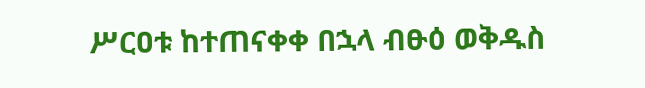ሥርዐቱ ከተጠናቀቀ በኋላ ብፁዕ ወቅዱስ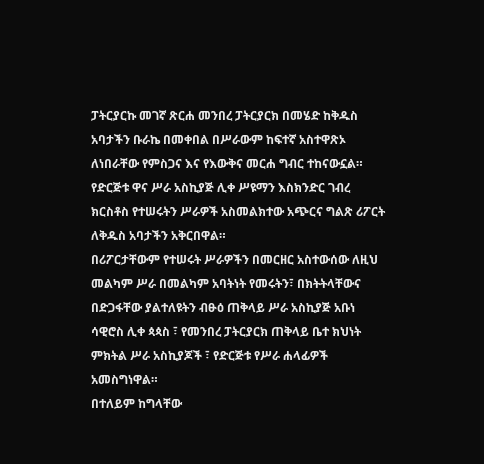ፓትርያርኩ መገኛ ጽርሐ መንበረ ፓትርያርክ በመሄድ ከቅዱስ አባታችን ቡራኬ በመቀበል በሥራውም ከፍተኛ አስተዋጽኦ ለነበራቸው የምስጋና እና የእውቅና መርሐ ግብር ተከናውኗል።
የድርጅቱ ዋና ሥራ አስኪያጅ ሊቀ ሥዩማን እስክንድር ገብረ ክርስቶስ የተሠሩትን ሥራዎች አስመልክተው አጭርና ግልጽ ሪፖርት ለቅዱስ አባታችን አቅርበዋል።
በሪፖርታቸውም የተሠሩት ሥራዎችን በመርዘር አስተውሰው ለዚህ መልካም ሥራ በመልካም አባትነት የመሩትን፣ በክትትላቸውና በድጋፋቸው ያልተለዩትን ብፁዕ ጠቅላይ ሥራ አስኪያጅ አቡነ ሳዊሮስ ሊቀ ጳጳስ ፣ የመንበረ ፓትርያርክ ጠቅላይ ቤተ ክህነት ምክትል ሥራ አስኪያጆች ፣ የድርጅቱ የሥራ ሐላፊዎች አመስግነዋል።
በተለይም ከግላቸው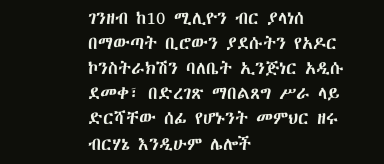ገንዘብ ከ10 ሚሊዮን ብር ያላነሰ በማውጣት ቢሮውን ያደሱትን የአዶር ኮንስትራክሽን ባለቤት ኢንጅነር አዲሱ ደመቀ፣ በድረገጽ ማበልጸግ ሥራ ላይ ድርሻቸው ሰፊ የሆኑንት መምህር ዘሩ ብርሃኔ እንዲሁም ሌሎች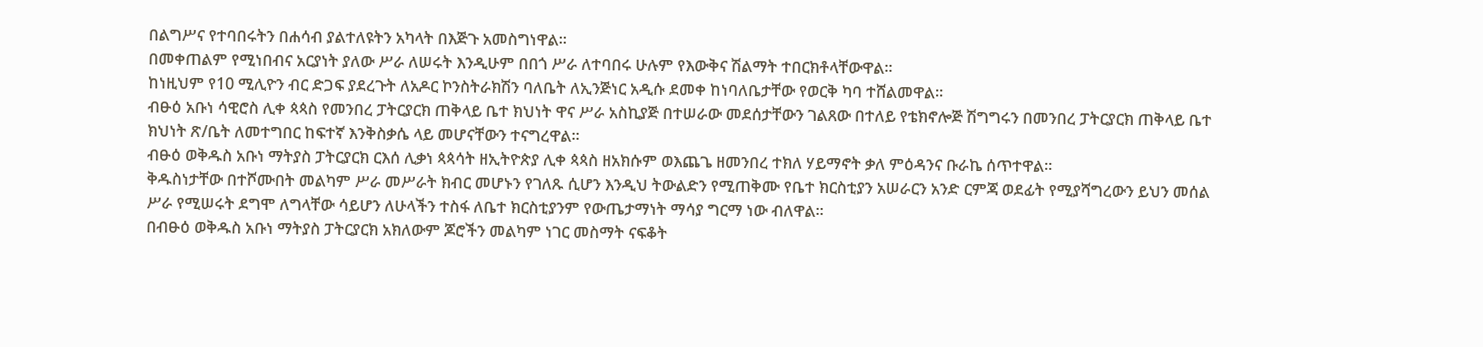በልግሥና የተባበሩትን በሐሳብ ያልተለዩትን አካላት በእጅጉ አመስግነዋል።
በመቀጠልም የሚነበብና አርያነት ያለው ሥራ ለሠሩት እንዲሁም በበጎ ሥራ ለተባበሩ ሁሉም የእውቅና ሽልማት ተበርክቶላቸውዋል።
ከነዚህም የ10 ሚሊዮን ብር ድጋፍ ያደረጉት ለአዶር ኮንስትራክሽን ባለቤት ለኢንጅነር አዲሱ ደመቀ ከነባለቤታቸው የወርቅ ካባ ተሸልመዋል።
ብፁዕ አቡነ ሳዊሮስ ሊቀ ጳጳስ የመንበረ ፓትርያርክ ጠቅላይ ቤተ ክህነት ዋና ሥራ አስኪያጅ በተሠራው መደሰታቸውን ገልጸው በተለይ የቴክኖሎጅ ሽግግሩን በመንበረ ፓትርያርክ ጠቅላይ ቤተ ክህነት ጽ/ቤት ለመተግበር ከፍተኛ እንቅስቃሴ ላይ መሆናቸውን ተናግረዋል።
ብፁዕ ወቅዱስ አቡነ ማትያስ ፓትርያርክ ርእሰ ሊቃነ ጳጳሳት ዘኢትዮጵያ ሊቀ ጳጳስ ዘአክሱም ወእጨጌ ዘመንበረ ተክለ ሃይማኖት ቃለ ምዕዳንና ቡራኬ ሰጥተዋል።
ቅዱስነታቸው በተሾሙበት መልካም ሥራ መሥራት ክብር መሆኑን የገለጹ ሲሆን እንዲህ ትውልድን የሚጠቅሙ የቤተ ክርስቲያን አሠራርን አንድ ርምጃ ወደፊት የሚያሻግረውን ይህን መሰል ሥራ የሚሠሩት ደግሞ ለግላቸው ሳይሆን ለሁላችን ተስፋ ለቤተ ክርስቲያንም የውጤታማነት ማሳያ ግርማ ነው ብለዋል።
በብፁዕ ወቅዱስ አቡነ ማትያስ ፓትርያርክ አክለውም ጆሮችን መልካም ነገር መስማት ናፍቆት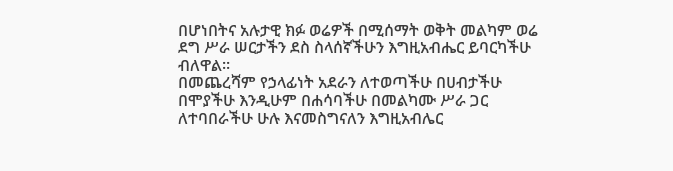በሆነበትና አሉታዊ ክፉ ወሬዎች በሚሰማት ወቅት መልካም ወሬ ደግ ሥራ ሠርታችን ደስ ስላሰኛችሁን እግዚአብሔር ይባርካችሁ ብለዋል።
በመጨረሻም የኃላፊነት አደራን ለተወጣችሁ በሀብታችሁ በሞያችሁ እንዲሁም በሐሳባችሁ በመልካሙ ሥራ ጋር ለተባበራችሁ ሁሉ እናመስግናለን እግዚአብሌር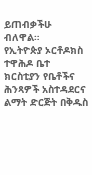ይጠብቃችሁ ብለዋል።
የኢትዮጵያ ኦርቶዶክስ ተዋሕዶ ቤተ ክርስቲያን የቤቶችና ሕንጻዎች አስተዳደርና ልማት ድርጅት በቅዱስ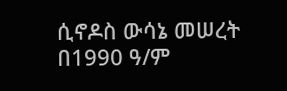ሲኖዶስ ውሳኔ መሠረት በ1990 ዓ/ም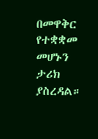በመዋቅር የተቋቋመ መሆኑን ታሪክ ያስረዳል።